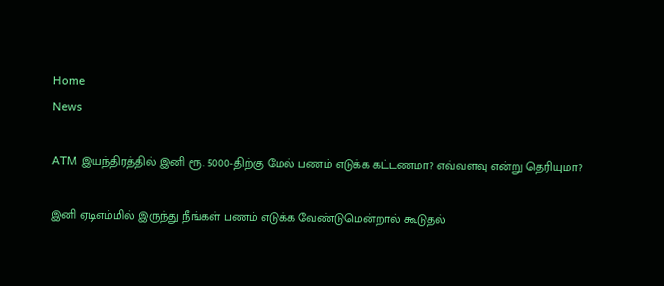Home
News

ATM இயந்திரத்தில் இனி ரூ. 5000-திற்கு மேல் பணம் எடுக்க கட்டணமா? எவ்வளவு என்று தெரியுமா?

இனி ஏடிஎம்மில் இருந்து நீங்கள் பணம் எடுக்க வேண்டுமென்றால் கூடுதல்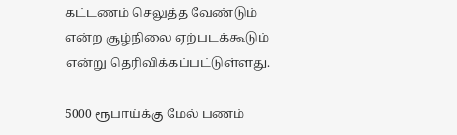கட்டணம் செலுத்த வேண்டும் என்ற சூழ்நிலை ஏற்படக்கூடும் என்று தெரிவிக்கப்பட்டுள்ளது.

5000 ரூபாய்க்கு மேல் பணம்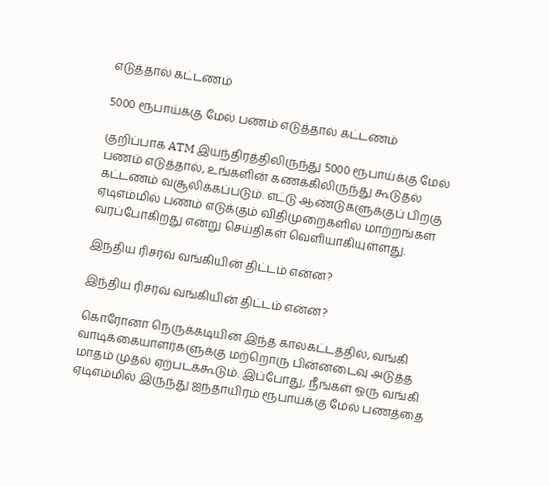எடுத்தால் கட்டணம்

5000 ரூபாய்க்கு மேல் பணம் எடுத்தால் கட்டணம்

குறிப்பாக ATM இயந்திரத்திலிருந்து 5000 ரூபாய்க்கு மேல் பணம் எடுத்தால், உங்களின் கணக்கிலிருந்து கூடுதல் கட்டணம் வசூலிக்கப்படும். எட்டு ஆண்டுகளுக்குப் பிறகு ஏடிஎம்மில் பணம் எடுக்கும் விதிமுறைகளில் மாற்றங்கள் வரப்போகிறது என்று செய்திகள் வெளியாகியுள்ளது.

இந்திய ரிசர்வ் வங்கியின் திட்டம் என்ன?

இந்திய ரிசர்வ் வங்கியின் திட்டம் என்ன?

கொரோனா நெருக்கடியின் இந்த காலகட்டத்தில், வங்கி வாடிக்கையாளர்களுக்கு மற்றொரு பின்னடைவு அடுத்த மாதம் முதல் ஏற்படக்கூடும். இப்போது, நீங்கள் ஒரு வங்கி ஏடிஎம்மில் இருந்து ஐந்தாயிரம் ரூபாய்க்கு மேல் பணத்தை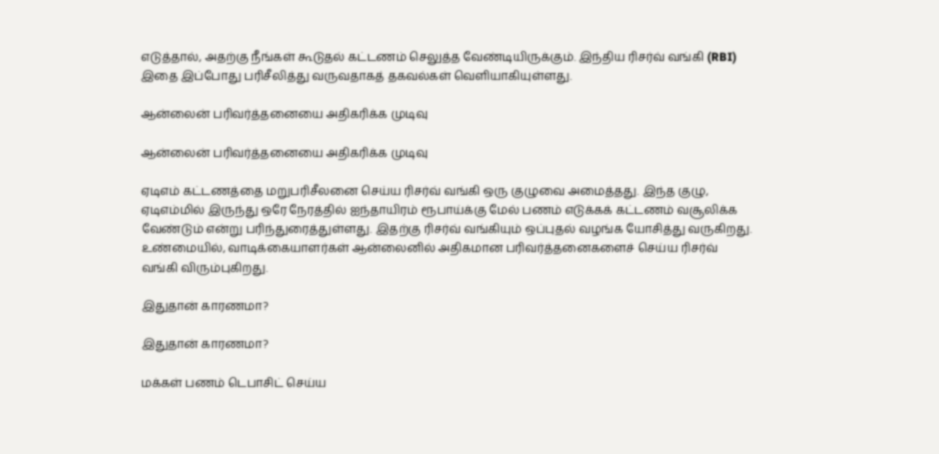எடுத்தால், அதற்கு நீங்கள் கூடுதல் கட்டணம் செலுத்த வேண்டியிருக்கும். இந்திய ரிசர்வ் வங்கி (RBI) இதை இப்போது பரிசீலித்து வருவதாகத் தகவல்கள் வெளியாகியுள்ளது.

ஆன்லைன் பரிவர்த்தனையை அதிகரிக்க முடிவு

ஆன்லைன் பரிவர்த்தனையை அதிகரிக்க முடிவு

ஏடிஎம் கட்டணத்தை மறுபரிசீலனை செய்ய ரிசர்வ் வங்கி ஒரு குழுவை அமைத்தது. இந்த குழு, ஏடிஎம்மில் இருந்து ஒரே நேரத்தில் ஐந்தாயிரம் ரூபாய்க்கு மேல் பணம் எடுக்கக் கட்டணம் வசூலிக்க வேண்டும் என்று பரிந்துரைத்துள்ளது. இதற்கு ரிசர்வ் வங்கியும் ஒப்புதல் வழங்க யோசித்து வருகிறது. உண்மையில், வாடிக்கையாளர்கள் ஆன்லைனில் அதிகமான பரிவர்த்தனைகளைச் செய்ய ரிசர்வ் வங்கி விரும்புகிறது.

இதுதான் காரணமா?

இதுதான் காரணமா?

மக்கள் பணம் டெபாசிட் செய்ய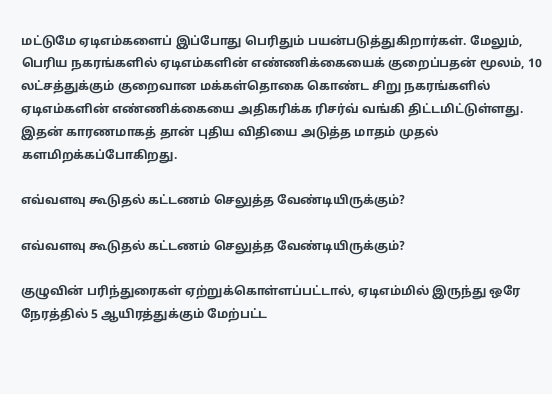மட்டுமே ஏடிஎம்களைப் இப்போது பெரிதும் பயன்படுத்துகிறார்கள். மேலும், பெரிய நகரங்களில் ஏடிஎம்களின் எண்ணிக்கையைக் குறைப்பதன் மூலம், 10 லட்சத்துக்கும் குறைவான மக்கள்தொகை கொண்ட சிறு நகரங்களில் ஏடிஎம்களின் எண்ணிக்கையை அதிகரிக்க ரிசர்வ் வங்கி திட்டமிட்டுள்ளது. இதன் காரணமாகத் தான் புதிய விதியை அடுத்த மாதம் முதல் களமிறக்கப்போகிறது.

எவ்வளவு கூடுதல் கட்டணம் செலுத்த வேண்டியிருக்கும்?

எவ்வளவு கூடுதல் கட்டணம் செலுத்த வேண்டியிருக்கும்?

குழுவின் பரிந்துரைகள் ஏற்றுக்கொள்ளப்பட்டால், ஏடிஎம்மில் இருந்து ஒரே நேரத்தில் 5 ஆயிரத்துக்கும் மேற்பட்ட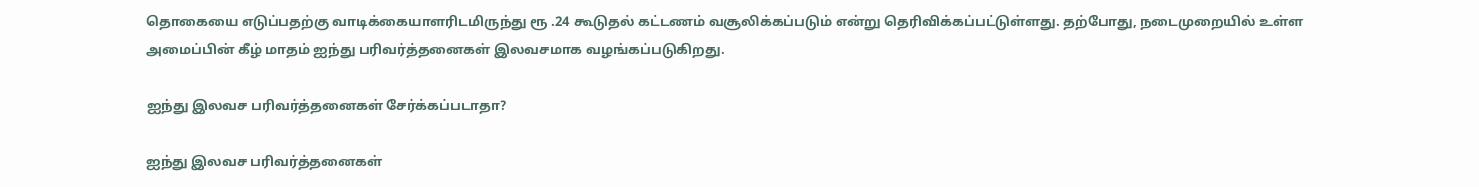தொகையை எடுப்பதற்கு வாடிக்கையாளரிடமிருந்து ரூ .24 கூடுதல் கட்டணம் வசூலிக்கப்படும் என்று தெரிவிக்கப்பட்டுள்ளது. தற்போது, நடைமுறையில் உள்ள அமைப்பின் கீழ் மாதம் ஐந்து பரிவர்த்தனைகள் இலவசமாக வழங்கப்படுகிறது.

ஐந்து இலவச பரிவர்த்தனைகள் சேர்க்கப்படாதா?

ஐந்து இலவச பரிவர்த்தனைகள்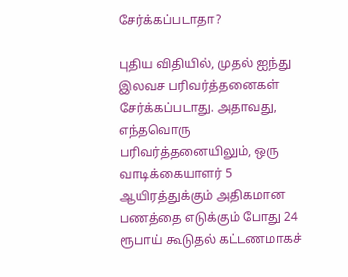சேர்க்கப்படாதா?

புதிய விதியில், முதல் ஐந்து இலவச பரிவர்த்தனைகள் சேர்க்கப்படாது. அதாவது, எந்தவொரு பரிவர்த்தனையிலும், ஒரு வாடிக்கையாளர் 5 ஆயிரத்துக்கும் அதிகமான பணத்தை எடுக்கும் போது 24 ரூபாய் கூடுதல் கட்டணமாகச்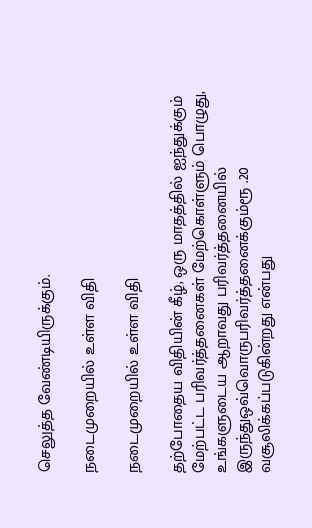செலுத்த வேண்டியிருக்கும்.

நடைமுறையில் உள்ள விதி

நடைமுறையில் உள்ள விதி

தற்போதைய விதியின் கீழ், ஒரு மாதத்தில் ஐந்துக்கும் மேற்பட்ட பரிவர்த்தனைகள் மேற்கொள்ளும் பொழுது, உங்களுடைய ஆறாவது பரிவர்த்தனையில் இருந்துஒவ்வொருபரிவர்த்தனைக்கும்ரூ .20 வசூலிக்கப்படுகின்றது என்பது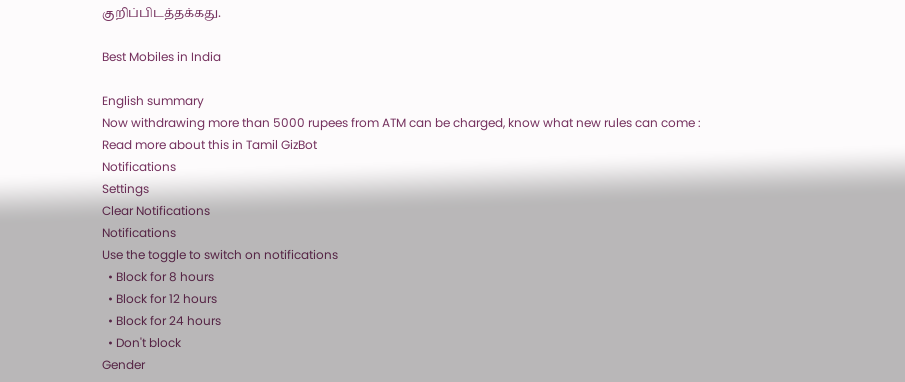குறிப்பிடத்தக்கது.

Best Mobiles in India

English summary
Now withdrawing more than 5000 rupees from ATM can be charged, know what new rules can come : Read more about this in Tamil GizBot
Notifications
Settings
Clear Notifications
Notifications
Use the toggle to switch on notifications
  • Block for 8 hours
  • Block for 12 hours
  • Block for 24 hours
  • Don't block
Gender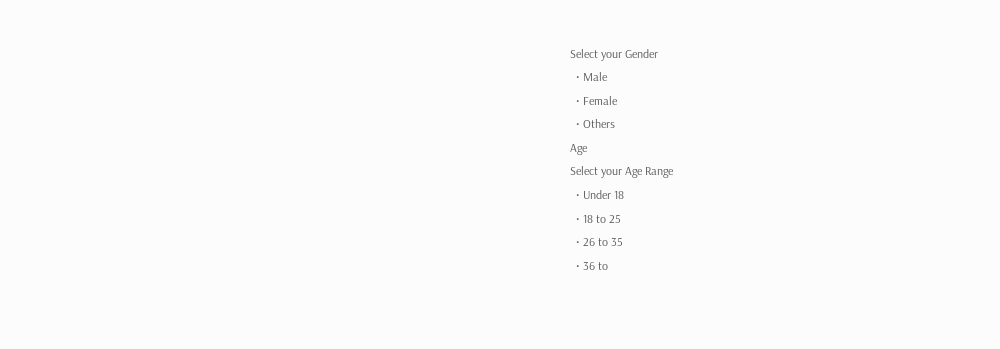Select your Gender
  • Male
  • Female
  • Others
Age
Select your Age Range
  • Under 18
  • 18 to 25
  • 26 to 35
  • 36 to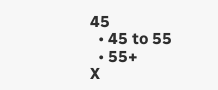45
  • 45 to 55
  • 55+
X